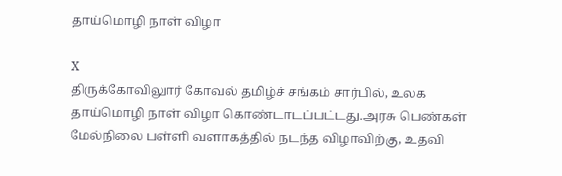தாய்மொழி நாள் விழா

X
திருக்கோவிலுார் கோவல் தமிழ்ச் சங்கம் சார்பில், உலக தாய்மொழி நாள் விழா கொண்டாடப்பட்டது.அரசு பெண்கள் மேல்நிலை பள்ளி வளாகத்தில் நடந்த விழாவிற்கு, உதவி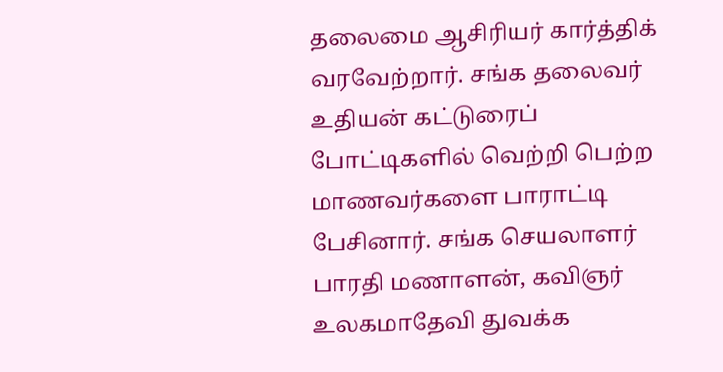தலைமை ஆசிரியர் கார்த்திக் வரவேற்றார். சங்க தலைவர் உதியன் கட்டுரைப் போட்டிகளில் வெற்றி பெற்ற மாணவர்களை பாராட்டி பேசினார். சங்க செயலாளர் பாரதி மணாளன், கவிஞர் உலகமாதேவி துவக்க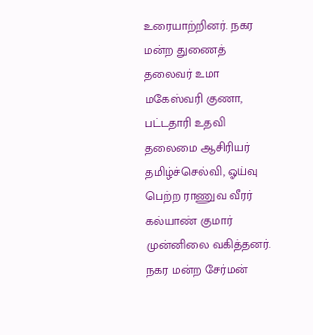உரையாற்றினர். நகர மன்ற துணைத் தலைவர் உமா மகேஸ்வரி குணா, பட்டதாரி உதவி தலைமை ஆசிரியர் தமிழ்ச்செல்வி, ஓய்வு பெற்ற ராணுவ வீரர் கல்யாண் குமார் முன்னிலை வகித்தனர். நகர மன்ற சேர்மன்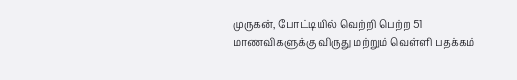முருகன், போட்டியில் வெற்றி பெற்ற 51 மாணவிகளுக்கு விருது மற்றும் வெள்ளி பதக்கம்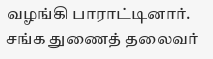வழங்கி பாராட்டினார். சங்க துணைத் தலைவர்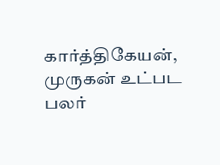கார்த்திகேயன், முருகன் உட்பட பலர்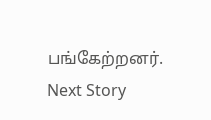பங்கேற்றனர்.
Next Story